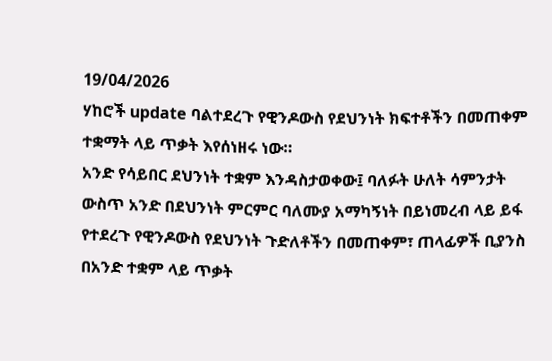19/04/2026
ሃከሮች update ባልተደረጉ የዊንዶውስ የደህንነት ክፍተቶችን በመጠቀም ተቋማት ላይ ጥቃት እየሰነዘሩ ነው።
አንድ የሳይበር ደህንነት ተቋም እንዳስታወቀው፤ ባለፉት ሁለት ሳምንታት ውስጥ አንድ በደህንነት ምርምር ባለሙያ አማካኝነት በይነመረብ ላይ ይፋ የተደረጉ የዊንዶውስ የደህንነት ጉድለቶችን በመጠቀም፣ ጠላፊዎች ቢያንስ በአንድ ተቋም ላይ ጥቃት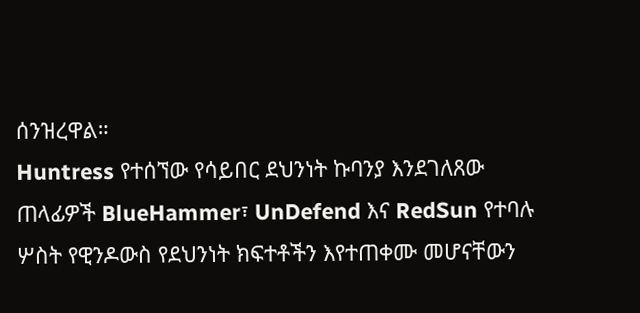ሰንዝረዋል።
Huntress የተሰኘው የሳይበር ደህንነት ኩባንያ እንደገለጸው ጠላፊዎች BlueHammer፣ UnDefend እና RedSun የተባሉ ሦስት የዊንዶውስ የደህንነት ክፍተቶችን እየተጠቀሙ መሆናቸውን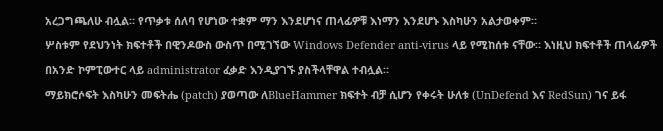አረጋግጫለሁ ብሏል። የጥቃቱ ሰለባ የሆነው ተቋም ማን እንደሆነና ጠላፊዎቹ እነማን እንደሆኑ እስካሁን አልታወቀም።
ሦስቱም የደህንነት ክፍተቶች በዊንዶውስ ውስጥ በሚገኘው Windows Defender anti-virus ላይ የሚከሰቱ ናቸው። እነዚህ ክፍተቶች ጠላፊዎች በአንድ ኮምፒውተር ላይ administrator ፈቃድ እንዲያገኙ ያስችላቸዋል ተብሏል።
ማይክሮሶፍት እስካሁን መፍትሔ (patch) ያወጣው ለBlueHammer ክፍተት ብቻ ሲሆን የቀሩት ሁለቱ (UnDefend እና RedSun) ገና ይፋ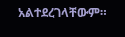አልተደረገላቸውም።